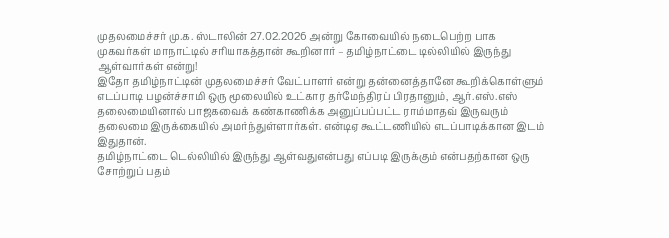முதலமைச்சர் மு.க. ஸ்டாலின் 27.02.2026 அன்று கோவையில் நடைபெற்ற பாக முகவர்கள் மாநாட்டில் சரியாகத்தான் கூறினார் – தமிழ்நாட்டை டில்லியில் இருந்து ஆள்வார்கள் என்று!
இதோ தமிழ்நாட்டின் முதலமைச்சர் வேட்பாளர் என்று தன்னைத்தானே கூறிக்கொள்ளும் எடப்பாடி பழன்ச்சாமி ஒரு மூலையில் உட்கார தர்மேந்திரப் பிரதானும், ஆர்.எஸ்.எஸ் தலைமையினால் பாஜகவைக் கண்காணிக்க அனுப்பப்பட்ட ராம்மாதவ் இருவரும் தலைமை இருக்கையில் அமர்ந்துள்ளார்கள். என்டிஏ கூட்டணியில் எடப்பாடிக்கான இடம் இதுதான்.
தமிழ்நாட்டை டெல்லியில் இருந்து ஆள்வதுஎன்பது எப்படி இருக்கும் என்பதற்கான ஒரு சோற்றுப் பதம்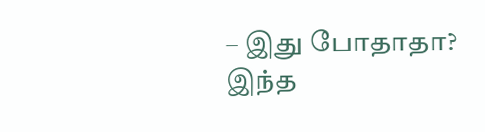– இது போதாதா?
இந்த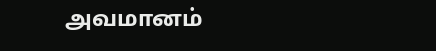அவமானம்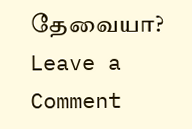தேவையா?
Leave a Comment